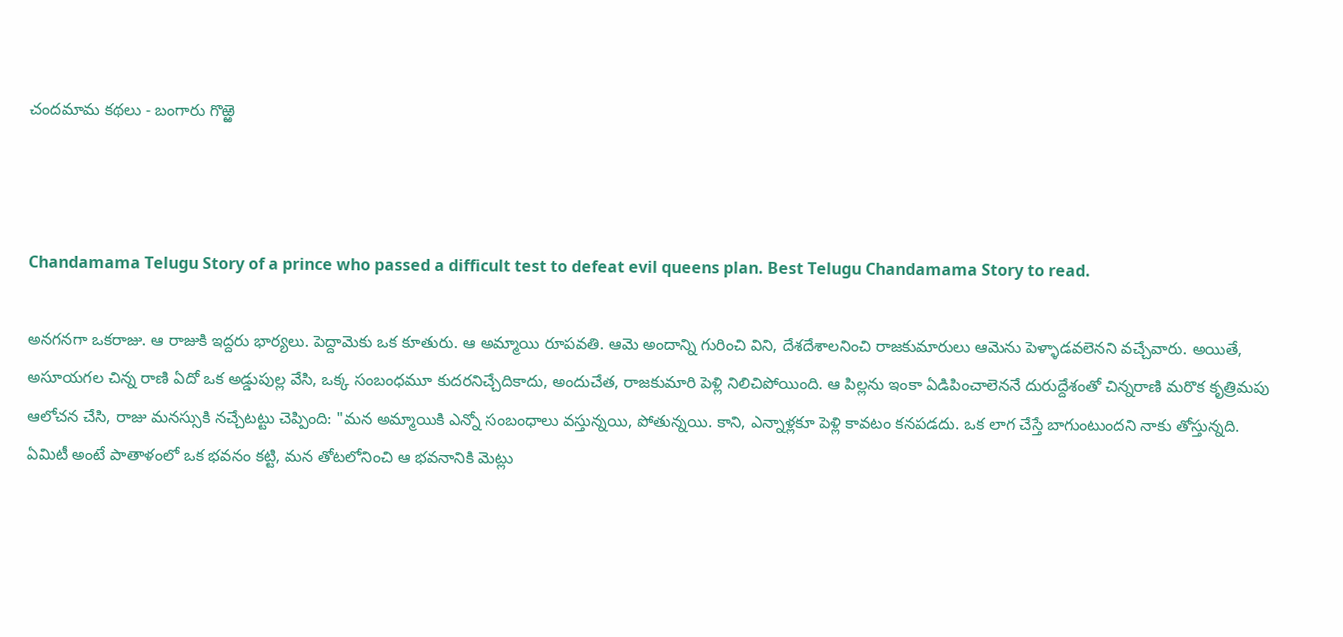చందమామ కథలు - బంగారు గొఱ్ఱె



Chandamama Telugu Story of a prince who passed a difficult test to defeat evil queens plan. Best Telugu Chandamama Story to read.

అనగనగా ఒకరాజు. ఆ రాజుకి ఇద్దరు భార్యలు. పెద్దామెకు ఒక కూతురు. ఆ అమ్మాయి రూపవతి. ఆమె అందాన్ని గురించి విని, దేశదేశాలనించి రాజకుమారులు ఆమెను పెళ్ళాడవలెనని వచ్చేవారు. అయితే, అసూయగల చిన్న రాణి ఏదో ఒక అడ్డుపుల్ల వేసి, ఒక్క సంబంధమూ కుదరనిచ్చేదికాదు, అందుచేత, రాజకుమారి పెళ్లి నిలిచిపోయింది. ఆ పిల్లను ఇంకా ఏడిపించాలెననే దురుద్దేశంతో చిన్నరాణి మరొక కృత్రిమపు ఆలోచన చేసి, రాజు మనస్సుకి నచ్చేటట్టు చెప్పింది: "మన అమ్మాయికి ఎన్నో సంబంధాలు వస్తున్నయి, పోతున్నయి. కాని, ఎన్నాళ్లకూ పెళ్లి కావటం కనపడదు. ఒక లాగ చేస్తే బాగుంటుందని నాకు తోస్తున్నది. ఏమిటీ అంటే పాతాళంలో ఒక భవనం కట్టి, మన తోటలోనించి ఆ భవనానికి మెట్లు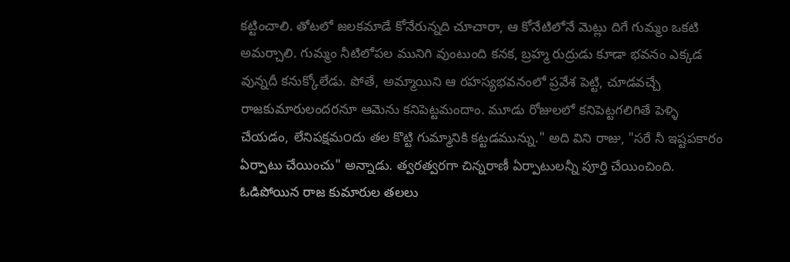కట్టించాలి. తోటలో జలకమాడే కోనేరున్నది చూచారా, ఆ కోనేటిలోనే మెట్లు దిగే గుమ్మం ఒకటి అమర్చాలి. గుమ్మం నీటిలోపల మునిగి వుంటుంది కనక, బ్రహ్మ రుద్రుడు కూడా భవనం ఎక్కడ వున్నదీ కనుక్కోలేడు. పోతే, అమ్మాయిని ఆ రహస్యభవనంలో ప్రవేశ పెట్టి, చూడవచ్చే రాజకుమారులందరనూ ఆమెను కనిపెట్టమందాం. మూడు రోజులలో కనిపెట్టగలిగితే పెళ్ళి చేయడం, లేనిపక్షమ౦దు తల కొట్టి గుమ్మానికి కట్టడమున్ను." అది విని రాజు, "సరే నీ ఇష్టపకారం ఏర్పాటు చేయించు" అన్నాడు. త్వరత్వరగా చిన్నరాణీ ఏర్పాటులన్నీ పూర్తి చేయించింది. ఓడిపోయిన రాజ కుమారుల తలలు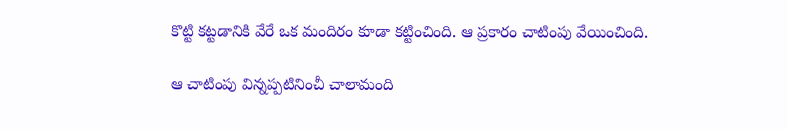కొట్టి కట్టడానికి వేరే ఒక మందిరం కూడా కట్టించింది. ఆ ప్రకారం చాటింపు వేయించింది.

ఆ చాటింపు విన్నప్పటినించీ చాలామంది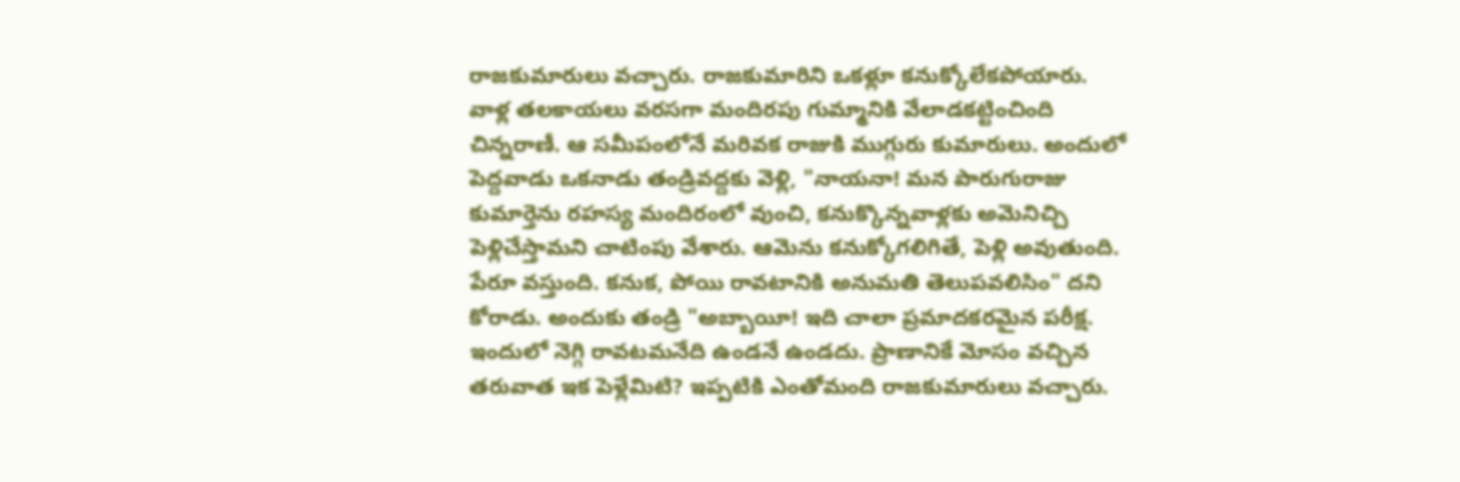రాజకుమారులు వచ్చారు. రాజకుమారిని ఒకళ్లూ కనుక్కోలేకపోయారు. వాళ్ల తలకాయలు వరసగా మందిరపు గుమ్మానికి వేలాడకట్టించింది చిన్నరాణీ. ఆ సమీపంలోనే మరివక రాజుకి ముగ్గురు కుమారులు. అందులో పెద్దవాడు ఒకనాడు తండ్రివద్దకు వెళ్లి, "నాయనా! మన పారుగురాజు కుమార్తెను రహస్య మందిరంలో వుంచి, కనుక్కొన్నవాళ్లకు అమెనిచ్చి పెళ్లిచేస్తామని చాటింపు వేశారు. ఆమెను కనుక్కోగలిగితే, పెళ్లి అవుతుంది. పేరూ వస్తుంది. కనుక, పోయి రావటానికి అనుమతి తెలుపవలిసిం" దని కోరాడు. అందుకు తండ్రి "అబ్బాయీ! ఇది చాలా ప్రమాదకరమైన పరీక్ష. ఇందులో నెగ్గి రావటమనేది ఉండనే ఉండదు. ప్రాణానికే మోసం వచ్చిన తరువాత ఇక పెళ్లేమిటి? ఇప్పటికి ఎంతోమంది రాజకుమారులు వచ్చారు.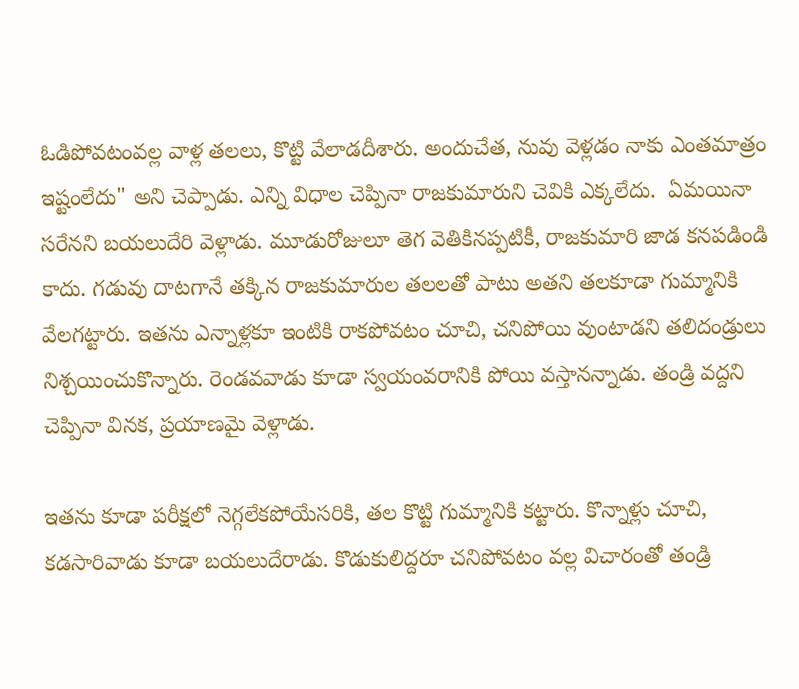ఓడిపోవటంవల్ల వాళ్ల తలలు, కొట్టి వేలాడదీశారు. అందుచేత, నువు వెళ్లడం నాకు ఎంతమాత్రం ఇష్టంలేదు" అని చెప్పాడు. ఎన్ని విధాల చెప్పినా రాజకుమారుని చెవికి ఎక్కలేదు.  ఏమయినా సరేనని బయలుదేరి వెళ్లాడు. మూడురోజులూ తెగ వెతికినప్పటికీ, రాజకుమారి జాడ కనపడిండి కాదు. గడువు దాటగానే తక్కిన రాజకుమారుల తలలతో పాటు అతని తలకూడా గుమ్మానికి వేలగట్టారు. ఇతను ఎన్నాళ్లకూ ఇంటికి రాకపోవటం చూచి, చనిపోయి వుంటాడని తలిదండ్రులు నిశ్చయించుకొన్నారు. రెండవవాడు కూడా స్వయంవరానికి పోయి వస్తానన్నాడు. తండ్రి వద్దని చెప్పినా వినక, ప్రయాణమై వెళ్లాడు.

ఇతను కూడా పరీక్షలో నెగ్గలేకపోయేసరికి, తల కొట్టి గుమ్మానికి కట్టారు. కొన్నాళ్లు చూచి, కడసారివాడు కూడా బయలుదేరాడు. కొడుకులిద్దరూ చనిపోవటం వల్ల విచారంతో తండ్రి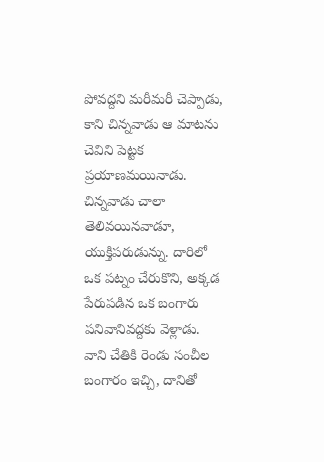పోవద్దని మరీమరీ చెప్పాడు, కాని చిన్నవాడు ఆ మాటను చెవిని పెట్టక ప్రయాణమయినాడు. చిన్నవాడు చాలా తెలివయినవాడూ, యుక్తిపరుడున్ను. దారిలో ఒక పట్నం చేరుకొని, అక్కడ పేరుపడిన ఒక బంగారు పనివానివద్దకు వెళ్లాడు. వాని చేతికి రెండు సంచీల బంగారం ఇచ్చి, దానితో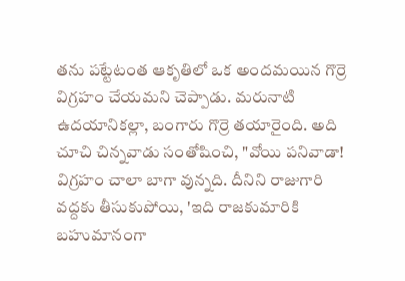తను పట్టేటంత ఆకృతిలో ఒక అందమయిన గొర్రె విగ్రహం చేయమని చెప్పాడు. మరునాటి ఉదయానికల్లా, బంగారు గొర్రె తయారైంది. అది చూచి చిన్నవాడు సంతోషించి, "వోయి పనివాడా! విగ్రహం చాలా బాగా వున్నది. దీనిని రాజుగారి వద్దకు తీసుకుపోయి, 'ఇది రాజకుమారికి బహుమానంగా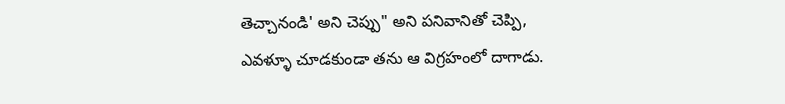తెచ్చానండి' అని చెప్పు" అని పనివానితో చెప్పి, ఎవళ్ళూ చూడకుండా తను ఆ విగ్రహంలో దాగాడు.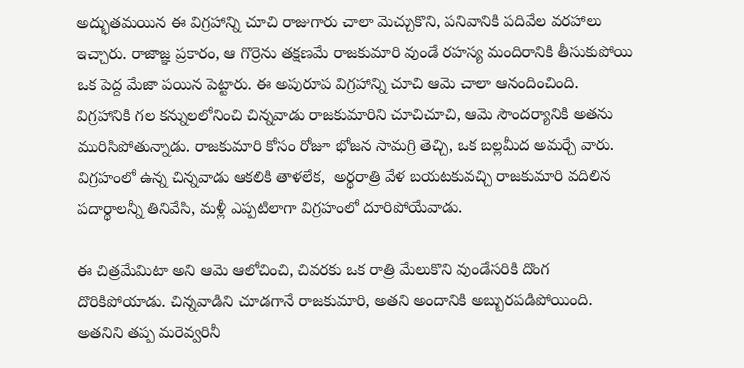అద్భుతమయిన ఈ విగ్రహాన్ని చూచి రాజుగారు చాలా మెచ్చుకొని, పనివానికి పదివేల వరహాలు ఇచ్చారు. రాజాజ్ఞ ప్రకారం, ఆ గొర్రెను తక్షణమే రాజకుమారి వుండే రహస్య మందిరానికి తీసుకుపోయి ఒక పెద్ద మేజా పయిన పెట్టారు. ఈ అపురూప విగ్రహాన్ని చూచి ఆమె చాలా ఆనందించింది. విగ్రహానికి గల కన్నులలోనించి చిన్నవాడు రాజకుమారిని చూచిచూచి, ఆమె సౌందర్యానికి అతను మురిసిపోతున్నాడు. రాజకుమారి కోసం రోజూ భోజన సామగ్రి తెచ్చి, ఒక బల్లమీద అమర్చే వారు. విగ్రహంలో ఉన్న చిన్నవాడు ఆకలికి తాళలేక,  అర్థరాత్రి వేళ బయటకువచ్చి రాజకుమారి వదిలిన పదార్థాలన్నీ తినివేసి, మళ్లీ ఎప్పటిలాగా విగ్రహంలో దూరిపోయేవాడు.

ఈ చిత్రమేమిటా అని ఆమె ఆలోచించి, చివరకు ఒక రాత్రి మేలుకొని వుండేసరికి దొంగ దొరికిపోయాడు. చిన్నవాడిని చూడగానే రాజకుమారి, అతని అందానికి అబ్బురపడిపోయింది. అతనిని తప్ప మరెవ్వరినీ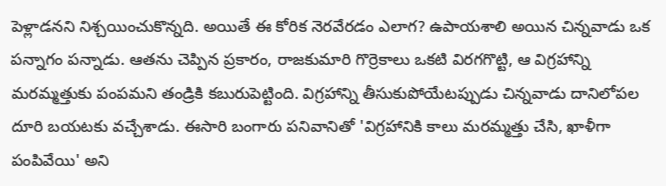పెళ్లాడనని నిశ్చయించుకొన్నది. అయితే ఈ కోరిక నెరవేరడం ఎలాగ? ఉపాయశాలి అయిన చిన్నవాడు ఒక పన్నాగం పన్నాడు. ఆతను చెప్పిన ప్రకారం, రాజకుమారి గొర్రెకాలు ఒకటి విరగగొట్టి, ఆ విగ్రహాన్ని మరమ్మత్తుకు పంపమని తండ్రికి కబురుపెట్టింది. విగ్రహాన్ని తీసుకుపోయేటప్పుడు చిన్నవాడు దానిలోపల దూరి బయటకు వచ్చేశాడు. ఈసారి బంగారు పనివానితో 'విగ్రహానికి కాలు మరమ్మత్తు చేసి, ఖాళీగా పంపివేయి' అని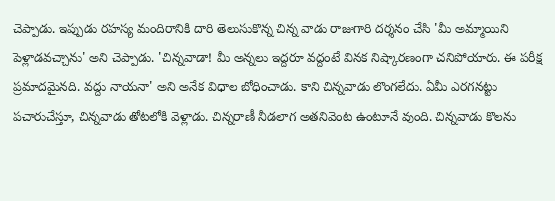చెప్పాడు. ఇప్పుడు రహస్య మందిరానికి దారి తెలుసుకొన్న చిన్న వాడు రాజుగారి దర్శనం చేసి 'మీ అమ్మాయిని పెళ్లాడవచ్చాను' అని చెప్పాడు. 'చిన్నవాడా! మీ అన్నలు ఇద్దరూ వద్దంటే వినక నిష్కారణంగా చనిపోయారు. ఈ పరీక్ష ప్రమాదమైనది. వద్దు నాయనా' అని అనేక విధాల బోధించాడు. కాని చిన్నవాడు లొంగలేదు. ఏమీ ఎరగనట్టు పచారుచేస్తూ, చిన్నవాడు తోటలోకి వెళ్లాడు. చిన్నరాణీ నీడలాగ అతనివెంట ఉంటూనే వుంది. చిన్నవాడు కొలను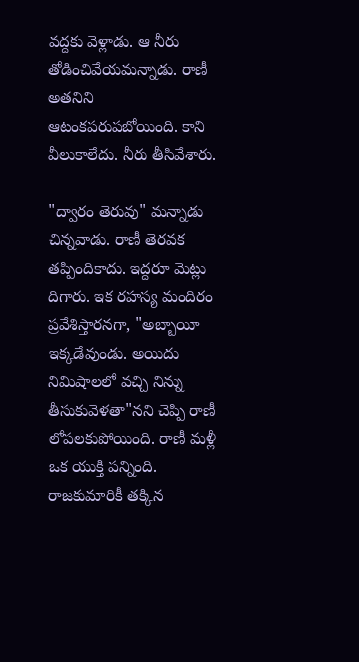వద్దకు వెళ్లాడు. ఆ నీరు తోడించివేయమన్నాడు. రాణీ అతనిని ఆటంకపరుపబోయింది. కాని వీలుకాలేదు. నీరు తీసివేశారు.

"ద్వారం తెరువు" మన్నాడు చిన్నవాడు. రాణీ తెరవక తప్పిందికాదు. ఇద్దరూ మెట్లు దిగారు. ఇక రహస్య మందిరం ప్రవేశిస్తారనగా, "అబ్బాయీ ఇక్కడేవుండు. అయిదు నిమిషాలలో వచ్చి నిన్ను తీసుకువెళతా"నని చెప్పి రాణీ లోపలకుపోయింది. రాణీ మళ్లీ ఒక యుక్తి పన్నింది. రాజకుమారికీ తక్కిన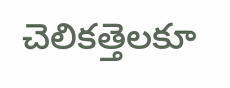చెలికత్తెలకూ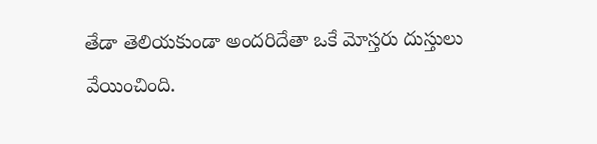తేడా తెలియకుండా అందరిదేతా ఒకే మోస్తరు దుస్తులు వేయించింది.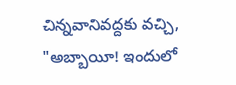చిన్నవానివద్దకు వచ్చి, "అబ్బాయీ! ఇందులో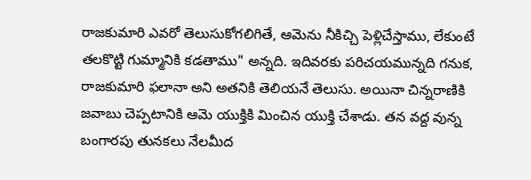రాజకుమారి ఎవరో తెలుసుకోగలిగితే, ఆమెను నీకిచ్చి పెళ్లిచేస్తాము, లేకుంటే తలకొట్టి గుమ్మానికి కడతాము" అన్నది. ఇదివరకు పరిచయమున్నది గనుక, రాజకుమారి ఫలానా అని అతనికి తెలియనే తెలుసు. అయినా చిన్నరాణికి జవాబు చెప్పటానికి ఆమె యుక్తికి మించిన యుక్తి చేశాడు. తన వద్ద వున్న బంగారపు తునకలు నేలమీద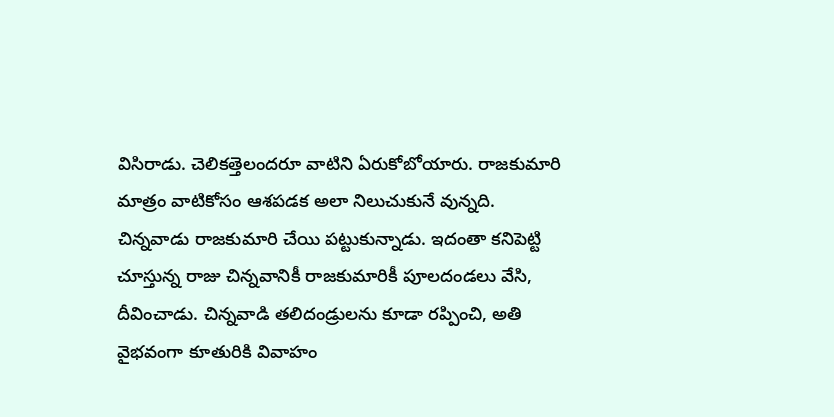విసిరాడు. చెలికత్తెలందరూ వాటిని ఏరుకోబోయారు. రాజకుమారి మాత్రం వాటికోసం ఆశపడక అలా నిలుచుకునే వున్నది. చిన్నవాడు రాజకుమారి చేయి పట్టుకున్నాడు. ఇదంతా కనిపెట్టి చూస్తున్న రాజు చిన్నవానికీ రాజకుమారికీ పూలదండలు వేసి, దీవించాడు. చిన్నవాడి తలిదండ్రులను కూడా రప్పించి, అతి వైభవంగా కూతురికి వివాహం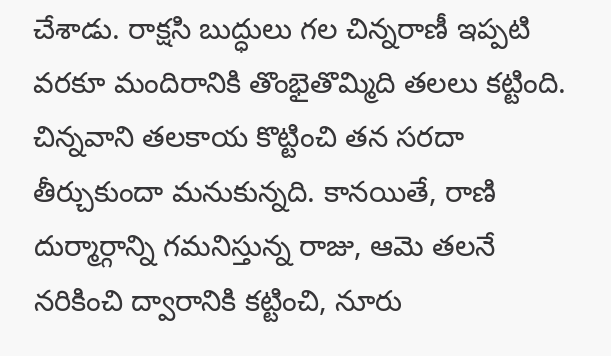చేశాడు. రాక్షసి బుద్ధులు గల చిన్నరాణీ ఇప్పటి వరకూ మందిరానికి తొంభైతొమ్మిది తలలు కట్టింది. చిన్నవాని తలకాయ కొట్టించి తన సరదా తీర్చుకుందా మనుకున్నది. కానయితే, రాణి దుర్మార్గాన్ని గమనిస్తున్న రాజు, ఆమె తలనే నరికించి ద్వారానికి కట్టించి, నూరు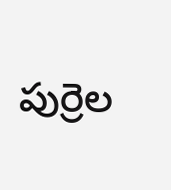పుర్రెల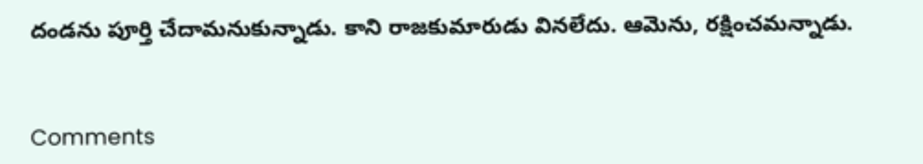దండను పూర్తి చేదామనుకున్నాడు. కాని రాజకుమారుడు వినలేదు. ఆమెను, రక్షించమన్నాడు.


Comments